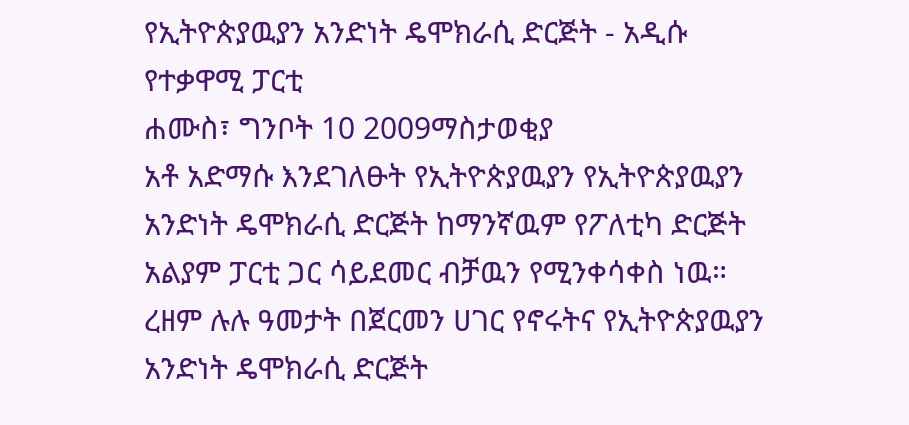የኢትዮጵያዉያን አንድነት ዴሞክራሲ ድርጅት - አዲሱ የተቃዋሚ ፓርቲ
ሐሙስ፣ ግንቦት 10 2009ማስታወቂያ
አቶ አድማሱ እንደገለፁት የኢትዮጵያዉያን የኢትዮጵያዉያን አንድነት ዴሞክራሲ ድርጅት ከማንኛዉም የፖለቲካ ድርጅት አልያም ፓርቲ ጋር ሳይደመር ብቻዉን የሚንቀሳቀስ ነዉ። ረዘም ሉሉ ዓመታት በጀርመን ሀገር የኖሩትና የኢትዮጵያዉያን አንድነት ዴሞክራሲ ድርጅት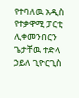የተባለዉ አዲስ የተቃዋሚ ፓርቲ ሊቀመንበርን ጌታቸዉ ተድላ ኃይለ ጊዮርጊስ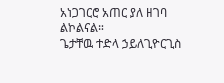አነጋገርሮ አጠር ያለ ዘገባ ልኮልናል።
ጌታቸዉ ተድላ ኃይለጊዮርጊስ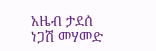አዜብ ታደሰ
ነጋሽ መሃመድ